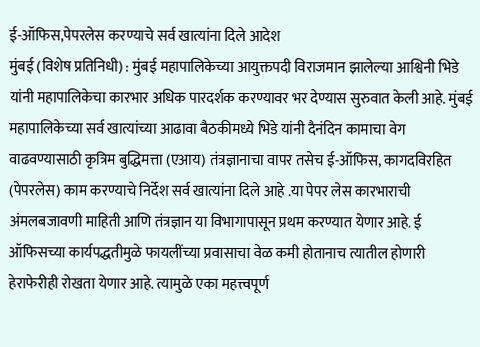ई-ऑफिस,पेपरलेस करण्याचे सर्व खात्यांना दिले आदेश
मुंबई (विशेष प्रतिनिधी) : मुंबई महापालिकेच्या आयुक्तपदी विराजमान झालेल्या आश्विनी भिडे यांनी महापालिकेचा कारभार अधिक पारदर्शक करण्यावर भर देण्यास सुरुवात केली आहे. मुंबई महापालिकेच्या सर्व खात्यांच्या आढावा बैठकीमध्ये भिडे यांनी दैनंदिन कामाचा वेग वाढवण्यासाठी कृत्रिम बुद्धिमत्ता (एआय) तंत्रज्ञानाचा वापर तसेच ई-ऑफिस, कागदविरहित (पेपरलेस) काम करण्याचे निर्देश सर्व खात्यांना दिले आहे .या पेपर लेस कारभाराची अंमलबजावणी माहिती आणि तंत्रज्ञान या विभागापासून प्रथम करण्यात येणार आहे. ई ऑफिसच्या कार्यपद्धतीमुळे फायलींच्या प्रवासाचा वेळ कमी होतानाच त्यातील होणारी हेराफेरीही रोखता येणार आहे. त्यामुळे एका महत्त्वपूर्ण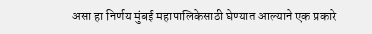असा हा निर्णय मुंबई महापालिकेसाठी घेण्यात आल्याने एक प्रकारे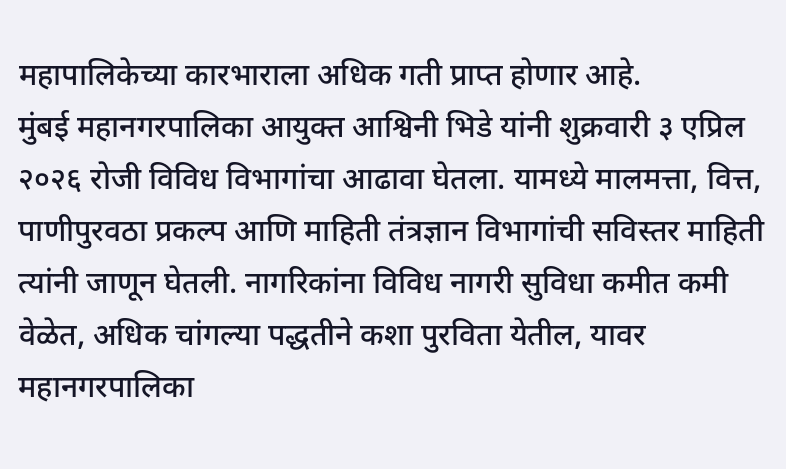महापालिकेच्या कारभाराला अधिक गती प्राप्त होणार आहे.
मुंबई महानगरपालिका आयुक्त आश्विनी भिडे यांनी शुक्रवारी ३ एप्रिल २०२६ रोजी विविध विभागांचा आढावा घेतला. यामध्ये मालमत्ता, वित्त, पाणीपुरवठा प्रकल्प आणि माहिती तंत्रज्ञान विभागांची सविस्तर माहिती त्यांनी जाणून घेतली. नागरिकांना विविध नागरी सुविधा कमीत कमी वेळेत, अधिक चांगल्या पद्धतीने कशा पुरविता येतील, यावर महानगरपालिका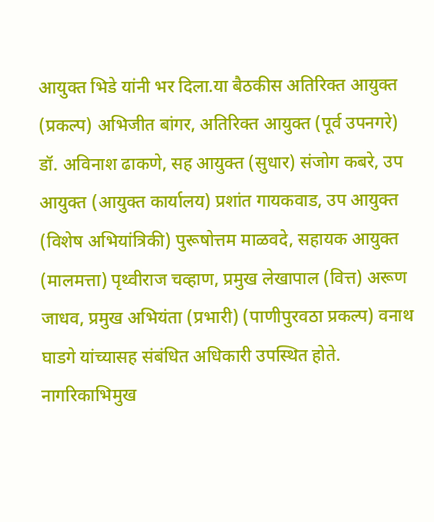आयुक्त भिडे यांनी भर दिला.या बैठकीस अतिरिक्त आयुक्त (प्रकल्प) अभिजीत बांगर, अतिरिक्त आयुक्त (पूर्व उपनगरे) डॉ. अविनाश ढाकणे, सह आयुक्त (सुधार) संजोग कबरे, उप आयुक्त (आयुक्त कार्यालय) प्रशांत गायकवाड, उप आयुक्त (विशेष अभियांत्रिकी) पुरूषोत्तम माळवदे, सहायक आयुक्त (मालमत्ता) पृथ्वीराज चव्हाण, प्रमुख लेखापाल (वित्त) अरूण जाधव, प्रमुख अभियंता (प्रभारी) (पाणीपुरवठा प्रकल्प) वनाथ घाडगे यांच्यासह संबंधित अधिकारी उपस्थित होते.
नागरिकाभिमुख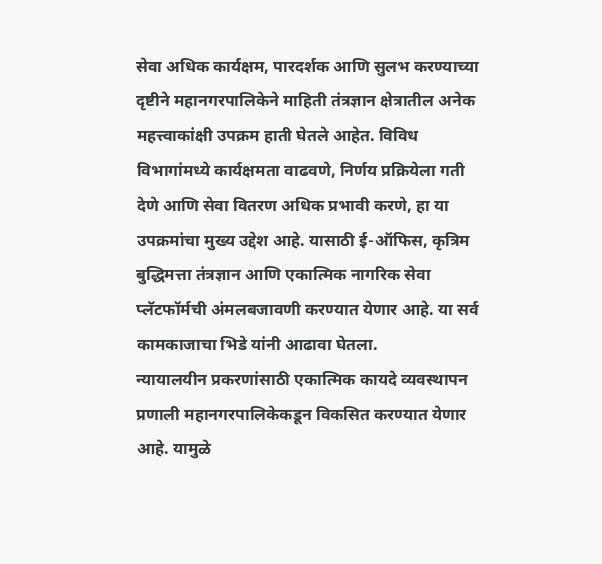सेवा अधिक कार्यक्षम, पारदर्शक आणि सुलभ करण्याच्या दृष्टीने महानगरपालिकेने माहिती तंत्रज्ञान क्षेत्रातील अनेक महत्त्वाकांक्षी उपक्रम हाती घेतले आहेत. विविध विभागांमध्ये कार्यक्षमता वाढवणे, निर्णय प्रक्रियेला गती देणे आणि सेवा वितरण अधिक प्रभावी करणे, हा या उपक्रमांचा मुख्य उद्देश आहे. यासाठी ई-ऑफिस, कृत्रिम बुद्धिमत्ता तंत्रज्ञान आणि एकात्मिक नागरिक सेवा प्लॅटफॉर्मची अंमलबजावणी करण्यात येणार आहे. या सर्व कामकाजाचा भिडे यांनी आढावा घेतला.
न्यायालयीन प्रकरणांसाठी एकात्मिक कायदे व्यवस्थापन प्रणाली महानगरपालिकेकडून विकसित करण्यात येणार आहे. यामुळे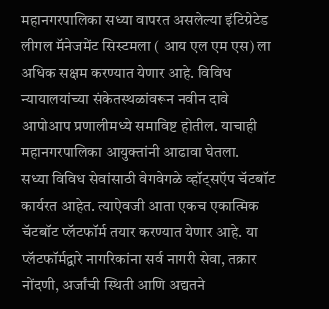महानगरपालिका सध्या वापरत असलेल्या इंटिग्रेटेड लीगल मॅनेजमेंट सिस्टमला ( आय एल एम एस) ला अधिक सक्षम करण्यात येणार आहे. विविध न्यायालयांच्या संकेतस्थळांवरून नवीन दावे आपोआप प्रणालीमध्ये समाविष्ट होतील. याचाही महानगरपालिका आयुक्तांनी आढावा घेतला.
सध्या विविध सेवांसाठी वेगवेगळे व्हॉट्सऍप चॅटबॉट कार्यरत आहेत. त्याऐवजी आता एकच एकात्मिक चॅटबॉट प्लॅटफॉर्म तयार करण्यात येणार आहे. या प्लॅटफॉर्मद्वारे नागरिकांना सर्व नागरी सेवा, तक्रार नोंदणी, अर्जांची स्थिती आणि अद्यतने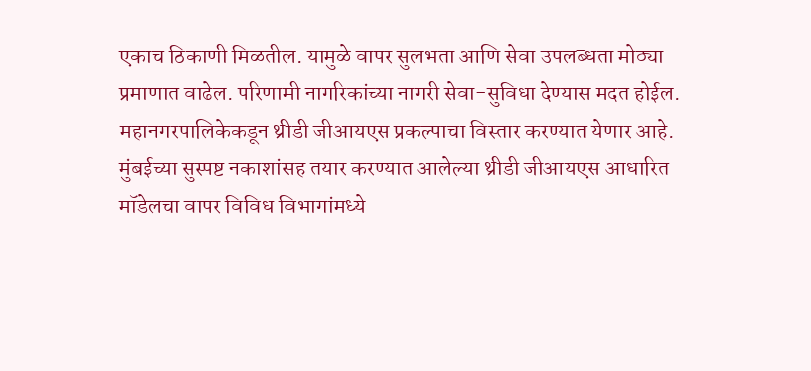एकाच ठिकाणी मिळतील. यामुळे वापर सुलभता आणि सेवा उपलब्धता मोठ्या प्रमाणात वाढेल. परिणामी नागरिकांच्या नागरी सेवा-सुविधा देण्यास मदत होईल. महानगरपालिकेकडून थ्रीडी जीआयएस प्रकल्पाचा विस्तार करण्यात येणार आहे. मुंबईच्या सुस्पष्ट नकाशांसह तयार करण्यात आलेल्या थ्रीडी जीआयएस आधारित मॉडेलचा वापर विविध विभागांमध्ये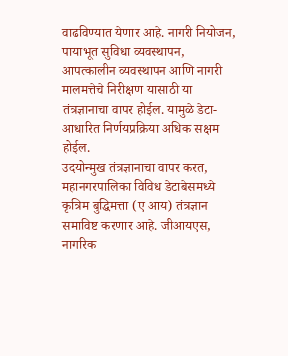वाढविण्यात येणार आहे. नागरी नियोजन, पायाभूत सुविधा व्यवस्थापन, आपत्कालीन व्यवस्थापन आणि नागरी मालमत्तेचे निरीक्षण यासाठी या तंत्रज्ञानाचा वापर होईल. यामुळे डेटा-आधारित निर्णयप्रक्रिया अधिक सक्षम होईल.
उदयोन्मुख तंत्रज्ञानाचा वापर करत, महानगरपालिका विविध डेटाबेसमध्ये कृत्रिम बुद्धिमत्ता (ए आय) तंत्रज्ञान समाविष्ट करणार आहे. जीआयएस, नागरिक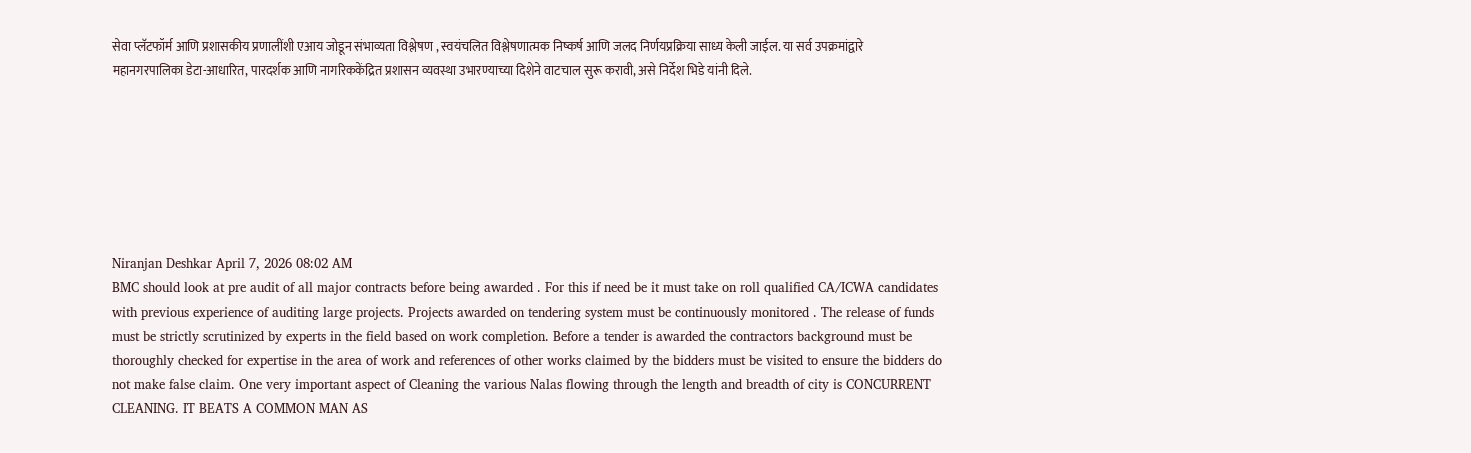सेवा प्लॅटफॉर्म आणि प्रशासकीय प्रणालींशी एआय जोडून संभाव्यता विश्लेषण , स्वयंचलित विश्लेषणात्मक निष्कर्ष आणि जलद निर्णयप्रक्रिया साध्य केली जाईल. या सर्व उपक्रमांद्वारे महानगरपालिका डेटा-आधारित, पारदर्शक आणि नागरिककेंद्रित प्रशासन व्यवस्था उभारण्याच्या दिशेने वाटचाल सुरू करावी, असे निर्देश भिडे यांनी दिले.







Niranjan Deshkar April 7, 2026 08:02 AM
BMC should look at pre audit of all major contracts before being awarded . For this if need be it must take on roll qualified CA/ICWA candidates with previous experience of auditing large projects. Projects awarded on tendering system must be continuously monitored . The release of funds must be strictly scrutinized by experts in the field based on work completion. Before a tender is awarded the contractors background must be thoroughly checked for expertise in the area of work and references of other works claimed by the bidders must be visited to ensure the bidders do not make false claim. One very important aspect of Cleaning the various Nalas flowing through the length and breadth of city is CONCURRENT CLEANING. IT BEATS A COMMON MAN AS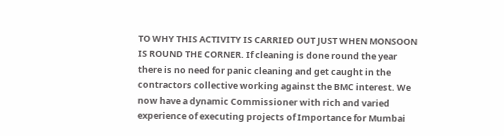TO WHY THIS ACTIVITY IS CARRIED OUT JUST WHEN MONSOON IS ROUND THE CORNER. If cleaning is done round the year there is no need for panic cleaning and get caught in the contractors collective working against the BMC interest. We now have a dynamic Commissioner with rich and varied experience of executing projects of Importance for Mumbai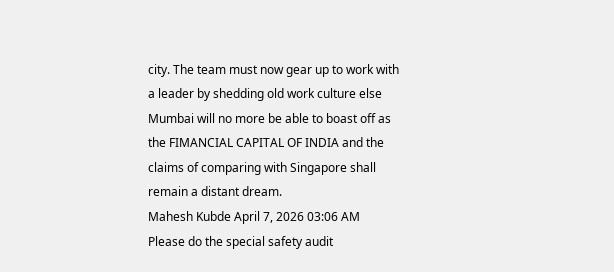city. The team must now gear up to work with a leader by shedding old work culture else Mumbai will no more be able to boast off as the FIMANCIAL CAPITAL OF INDIA and the claims of comparing with Singapore shall remain a distant dream.
Mahesh Kubde April 7, 2026 03:06 AM
Please do the special safety audit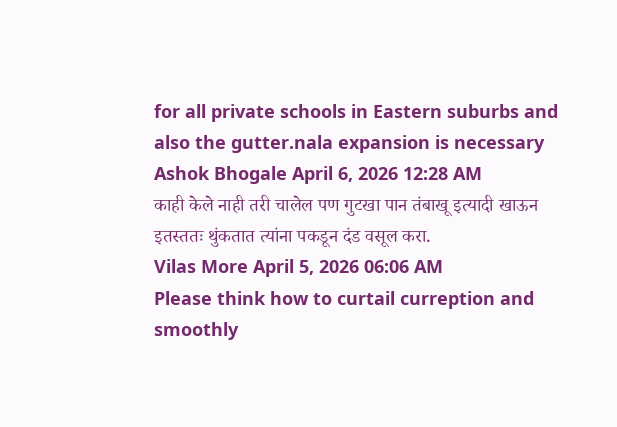for all private schools in Eastern suburbs and also the gutter.nala expansion is necessary
Ashok Bhogale April 6, 2026 12:28 AM
काही केले नाही तरी चालेल पण गुटखा पान तंबाखू इत्यादी खाऊन इतस्ततः थुंकतात त्यांना पकडून दंड वसूल करा.
Vilas More April 5, 2026 06:06 AM
Please think how to curtail curreption and smoothly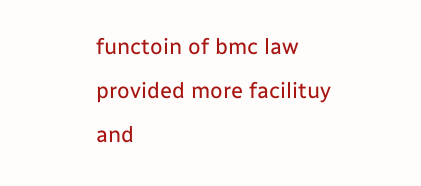functoin of bmc law provided more facilituy and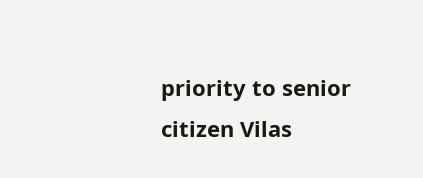priority to senior citizen Vilas